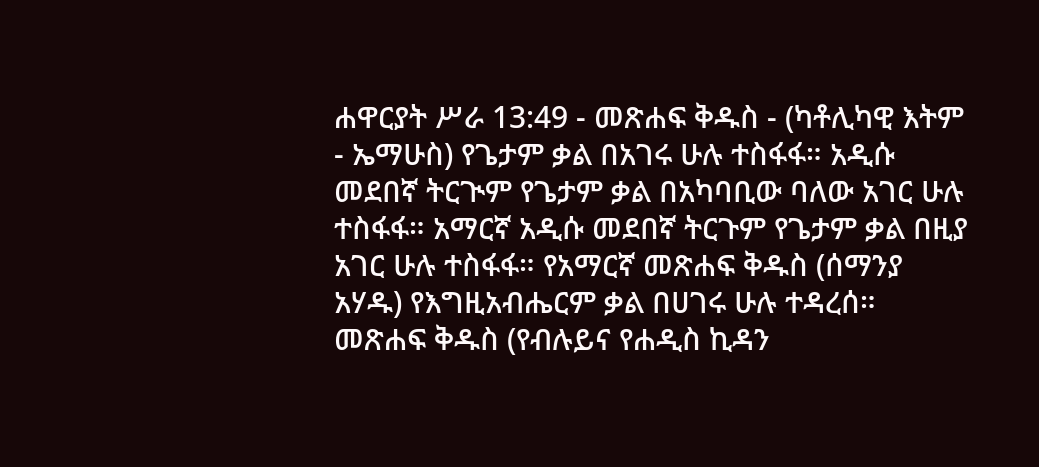ሐዋርያት ሥራ 13:49 - መጽሐፍ ቅዱስ - (ካቶሊካዊ እትም - ኤማሁስ) የጌታም ቃል በአገሩ ሁሉ ተስፋፋ። አዲሱ መደበኛ ትርጒም የጌታም ቃል በአካባቢው ባለው አገር ሁሉ ተስፋፋ። አማርኛ አዲሱ መደበኛ ትርጉም የጌታም ቃል በዚያ አገር ሁሉ ተስፋፋ። የአማርኛ መጽሐፍ ቅዱስ (ሰማንያ አሃዱ) የእግዚአብሔርም ቃል በሀገሩ ሁሉ ተዳረሰ። መጽሐፍ ቅዱስ (የብሉይና የሐዲስ ኪዳን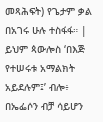መጻሕፍት) የጌታም ቃል በአገሩ ሁሉ ተስፋፋ። |
ይህም ጳውሎስ ‘በእጅ የተሠሩቱ አማልክት አይደሉም፤’ ብሎ፥ በኤፌሶን ብቻ ሳይሆን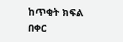ከጥቂት ክፍል በቀር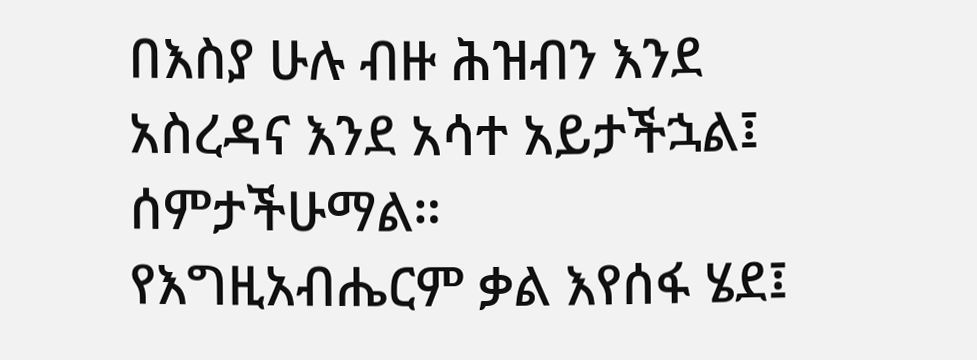በእስያ ሁሉ ብዙ ሕዝብን እንደ አስረዳና እንደ አሳተ አይታችኋል፤ ሰምታችሁማል።
የእግዚአብሔርም ቃል እየሰፋ ሄደ፤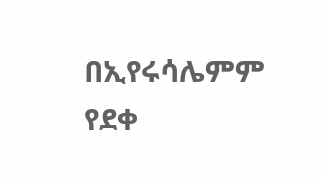በኢየሩሳሌምም የደቀ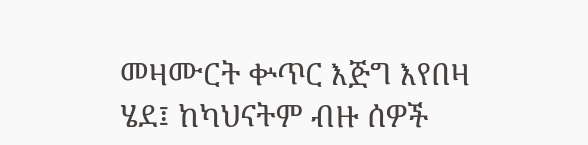መዛሙርት ቍጥር እጅግ እየበዛ ሄደ፤ ከካህናትም ብዙ ሰዎች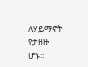ለሃይማኖት የታዘዙ ሆኑ።